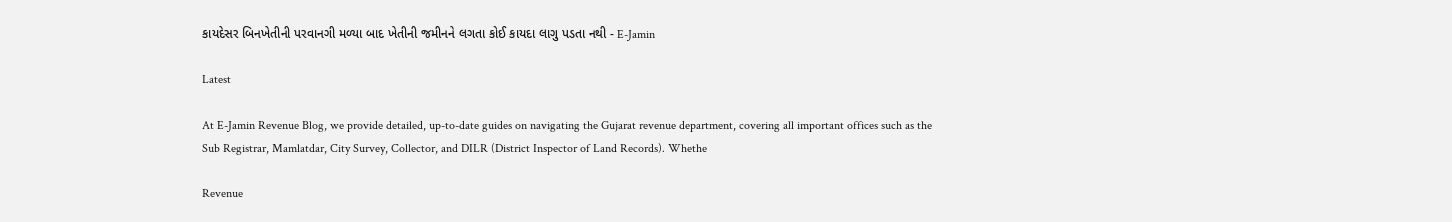કાયદેસર બિનખેતીની પરવાનગી મળ્યા બાદ ખેતીની જમીનને લગતા કોઈ કાયદા લાગુ પડતા નથી - E-Jamin

Latest

At E-Jamin Revenue Blog, we provide detailed, up-to-date guides on navigating the Gujarat revenue department, covering all important offices such as the Sub Registrar, Mamlatdar, City Survey, Collector, and DILR (District Inspector of Land Records). Whethe

Revenue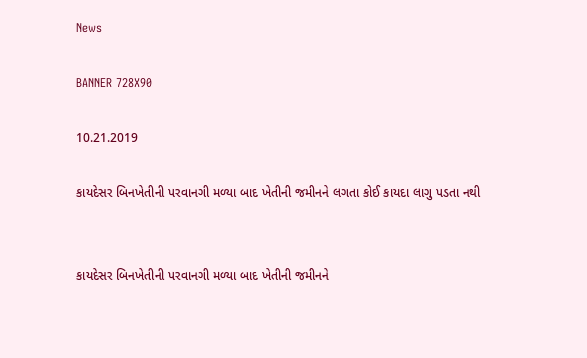News

BANNER 728X90

10.21.2019

કાયદેસર બિનખેતીની પરવાનગી મળ્યા બાદ ખેતીની જમીનને લગતા કોઈ કાયદા લાગુ પડતા નથી


કાયદેસર બિનખેતીની પરવાનગી મળ્યા બાદ ખેતીની જમીનને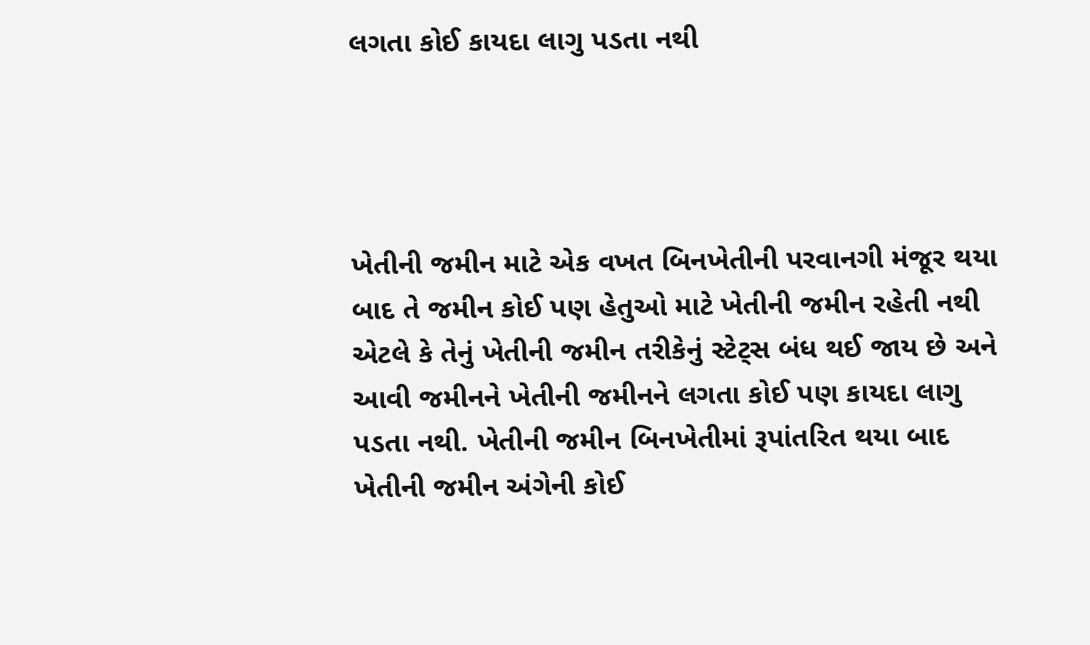લગતા કોઈ કાયદા લાગુ પડતા નથી




ખેતીની જમીન માટે એક વખત બિનખેતીની પરવાનગી મંજૂર થયા બાદ તે જમીન કોઈ પણ હેતુઓ માટે ખેતીની જમીન રહેતી નથી એટલે કે તેનું ખેતીની જમીન તરીકેનું સ્ટેટ્સ બંધ થઈ જાય છે અને આવી જમીનને ખેતીની જમીનને લગતા કોઈ પણ કાયદા લાગુ પડતા નથી. ખેતીની જમીન બિનખેતીમાં રૂપાંતરિત થયા બાદ ખેતીની જમીન અંગેની કોઈ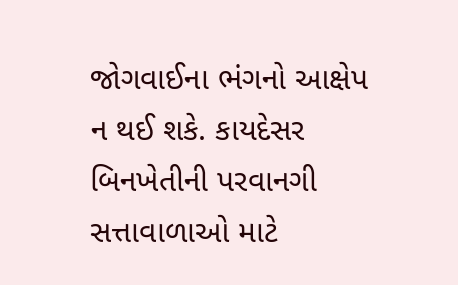જોગવાઈના ભંગનો આક્ષેપ ન થઈ શકે. કાયદેસર બિનખેતીની પરવાનગી સત્તાવાળાઓ માટે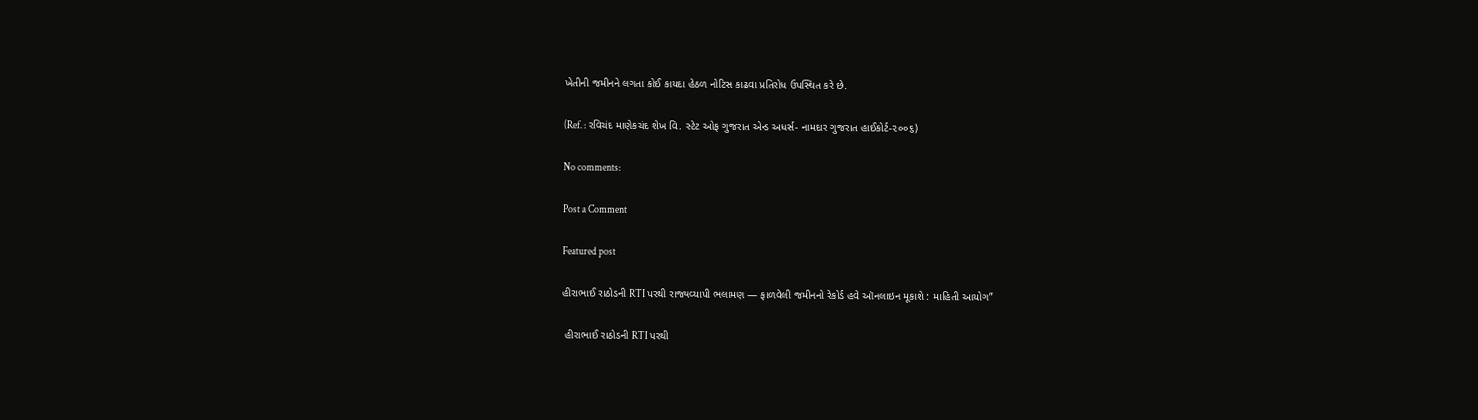ખેતીની જમીનને લગતા કોઈ કાયદા હેઠળ નોટિસ કાઢવા પ્રતિરોધ ઉપસ્થિત કરે છે.

(Ref. : રવિચંદ માણેકચંદ શેખ વિ. સ્ટેટ ઓફ ગુજરાત એન્ડ અધર્સ- નામદાર ગુજરાત હાઈકોર્ટ-૨૦૦૬)

No comments:

Post a Comment

Featured post

હીરાભાઈ રાઠોડની RTI પરથી રાજ્યવ્યાપી ભલામણ — ફાળવેલી જમીનનો રેકોર્ડ હવે ઑનલાઇન મૂકાશે : માહિતી આયોગ”

 હીરાભાઈ રાઠોડની RTI પરથી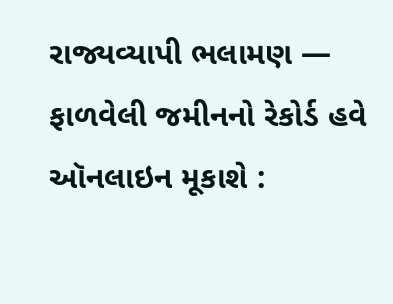રાજ્યવ્યાપી ભલામણ — ફાળવેલી જમીનનો રેકોર્ડ હવે ઑનલાઇન મૂકાશે :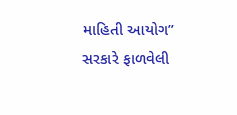માહિતી આયોગ” સરકારે ફાળવેલી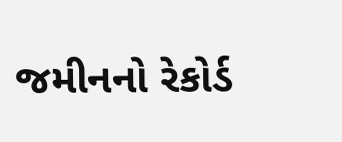જમીનનો રેકોર્ડ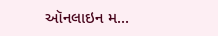ઑનલાઇન મ...